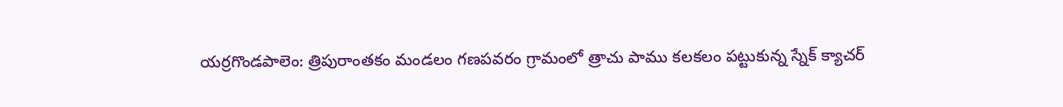యర్రగొండపాలెం: త్రిపురాంతకం మండలం గణపవరం గ్రామంలో త్రాచు పాము కలకలం పట్టుకున్న స్నేక్ క్యాచర్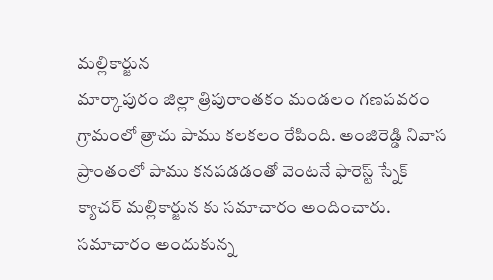మల్లికార్జున
మార్కాపురం జిల్లా త్రిపురాంతకం మండలం గణపవరం గ్రామంలో త్రాచు పాము కలకలం రేపింది. అంజిరెడ్డి నివాస ప్రాంతంలో పాము కనపడడంతో వెంటనే ఫారెస్ట్ స్నేక్ క్యాచర్ మల్లికార్జున కు సమాచారం అందించారు. సమాచారం అందుకున్న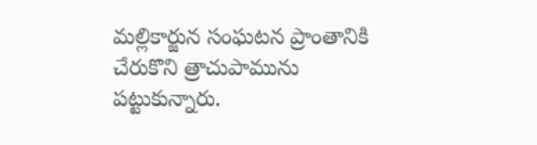మల్లికార్జున సంఘటన ప్రాంతానికి చేరుకొని త్రాచుపామును పట్టుకున్నారు.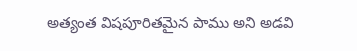అత్యంత విషపూరితమైన పాము అని అడవి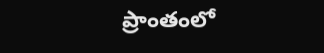ప్రాంతంలో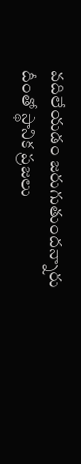వదిలేయడం జరుగుతుందన్నారు దీంతో స్థానిక ప్రజలు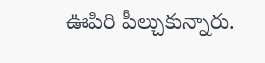ఊపిరి పీల్చుకున్నారు.